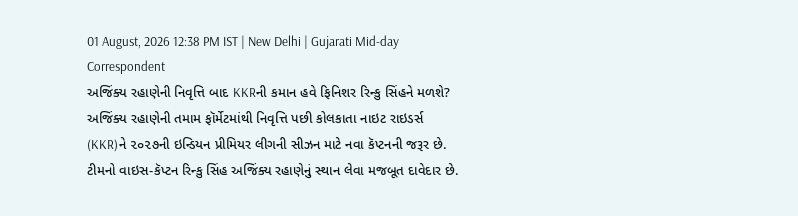01 August, 2026 12:38 PM IST | New Delhi | Gujarati Mid-day Correspondent
અજિંક્ય રહાણેની નિવૃત્તિ બાદ KKRની કમાન હવે ફિનિશર રિન્કુ સિંહને મળશે?
અજિંક્ય રહાણેની તમામ ફૉર્મેટમાંથી નિવૃત્તિ પછી કોલકાતા નાઇટ રાઇડર્સ (KKR)ને ૨૦૨૭ની ઇન્ડિયન પ્રીમિયર લીગની સીઝન માટે નવા કૅપ્ટનની જરૂર છે. ટીમનો વાઇસ-કૅપ્ટન રિન્કુ સિંહ અજિંક્ય રહાણેનું સ્થાન લેવા મજબૂત દાવેદાર છે.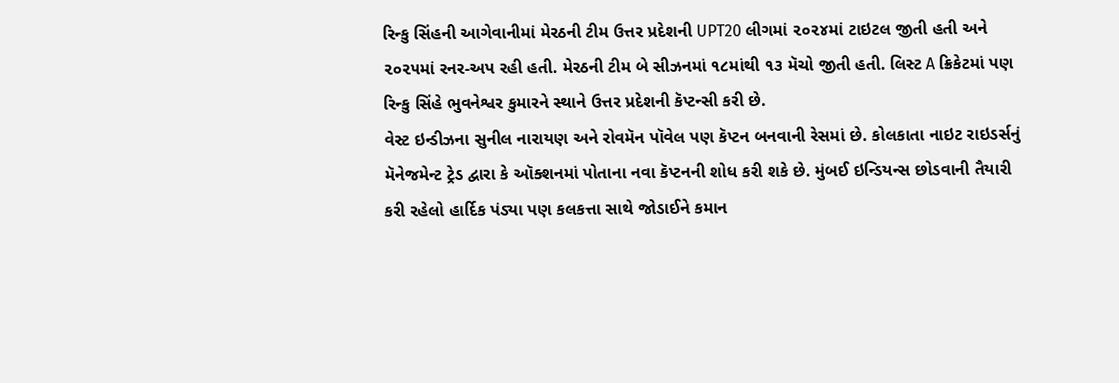રિન્કુ સિંહની આગેવાનીમાં મેરઠની ટીમ ઉત્તર પ્રદેશની UPT20 લીગમાં ૨૦૨૪માં ટાઇટલ જીતી હતી અને ૨૦૨૫માં રનર-અપ રહી હતી. મેરઠની ટીમ બે સીઝનમાં ૧૮માંથી ૧૩ મૅચો જીતી હતી. લિસ્ટ A ક્રિકેટમાં પણ રિન્કુ સિંહે ભુવનેશ્વર કુમારને સ્થાને ઉત્તર પ્રદેશની કૅપ્ટન્સી કરી છે.
વેસ્ટ ઇન્ડીઝના સુનીલ નારાયણ અને રોવમૅન પૉવેલ પણ કૅપ્ટન બનવાની રેસમાં છે. કોલકાતા નાઇટ રાઇડર્સનું મૅનેજમેન્ટ ટ્રેડ દ્વારા કે ઑક્શનમાં પોતાના નવા કૅપ્ટનની શોધ કરી શકે છે. મુંબઈ ઇન્ડિયન્સ છોડવાની તૈયારી કરી રહેલો હાર્દિક પંડ્યા પણ કલકત્તા સાથે જોડાઈને કમાન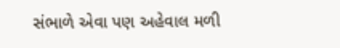સંભાળે એવા પણ અહેવાલ મળી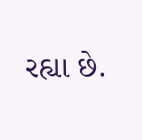રહ્યા છે.